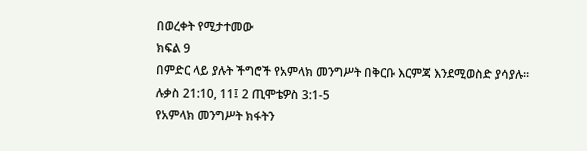በወረቀት የሚታተመው
ክፍል 9
በምድር ላይ ያሉት ችግሮች የአምላክ መንግሥት በቅርቡ እርምጃ እንደሚወስድ ያሳያሉ። ሉቃስ 21:10, 11፤ 2 ጢሞቴዎስ 3:1-5
የአምላክ መንግሥት ክፋትን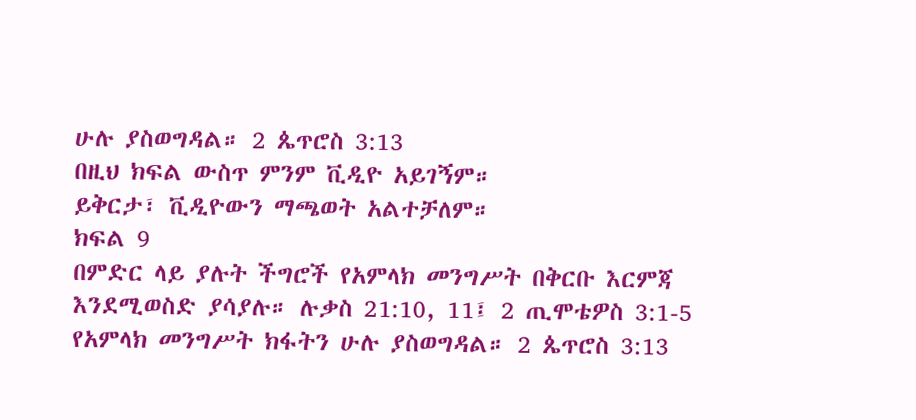ሁሉ ያስወግዳል። 2 ጴጥሮስ 3:13
በዚህ ክፍል ውስጥ ምንም ቪዲዮ አይገኝም።
ይቅርታ፣ ቪዲዮውን ማጫወት አልተቻለም።
ክፍል 9
በምድር ላይ ያሉት ችግሮች የአምላክ መንግሥት በቅርቡ እርምጃ እንደሚወስድ ያሳያሉ። ሉቃስ 21:10, 11፤ 2 ጢሞቴዎስ 3:1-5
የአምላክ መንግሥት ክፋትን ሁሉ ያስወግዳል። 2 ጴጥሮስ 3:13